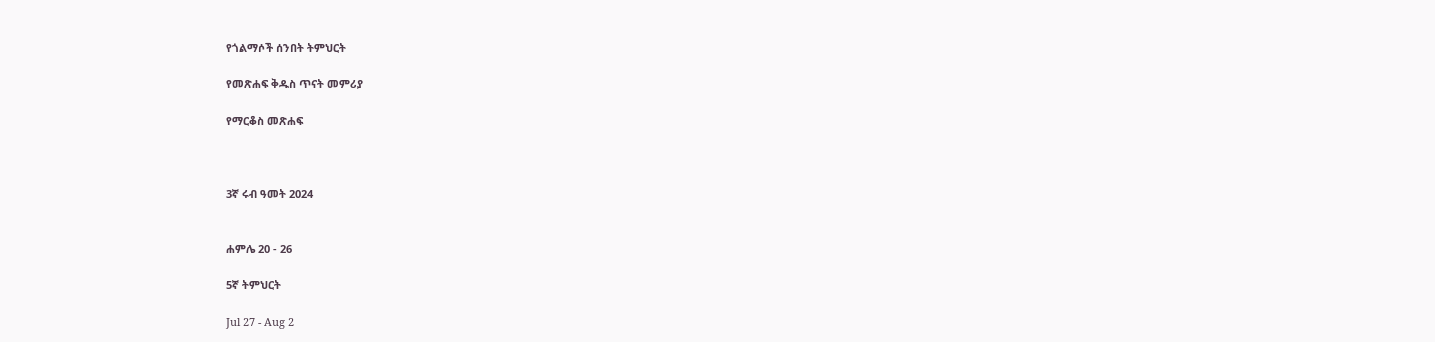የጎልማሶች ሰንበት ትምህርት

የመጽሐፍ ቅዱስ ጥናት መምሪያ

የማርቆስ መጽሐፍ



3ኛ ሩብ ዓመት 2024


ሐምሌ 20 - 26

5ኛ ትምህርት

Jul 27 - Aug 2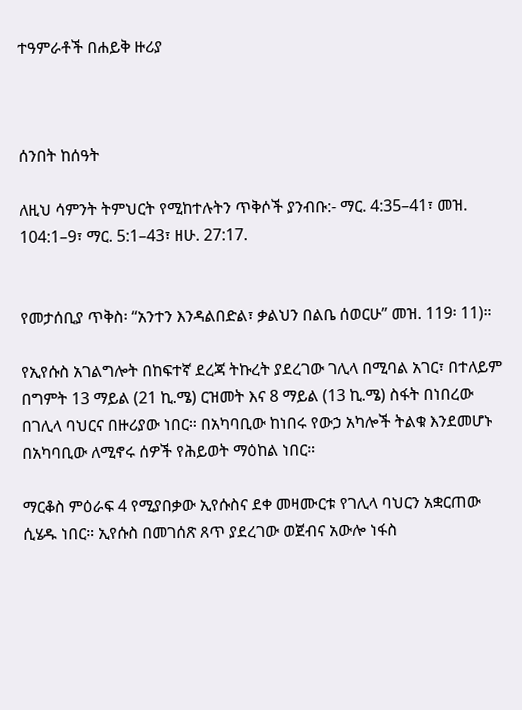ተዓምራቶች በሐይቅ ዙሪያ



ሰንበት ከሰዓት

ለዚህ ሳምንት ትምህርት የሚከተሉትን ጥቅሶች ያንብቡ:- ማር. 4:35–41፣ መዝ. 104:1–9፣ ማር. 5:1–43፣ ዘሁ. 27:17.


የመታሰቢያ ጥቅስ፡ “አንተን እንዳልበድል፣ ቃልህን በልቤ ሰወርሁ” መዝ. 119፡ 11)።

የኢየሱስ አገልግሎት በከፍተኛ ደረጃ ትኩረት ያደረገው ገሊላ በሚባል አገር፣ በተለይም በግምት 13 ማይል (21 ኪ.ሜ) ርዝመት እና 8 ማይል (13 ኪ.ሜ) ስፋት በነበረው በገሊላ ባህርና በዙሪያው ነበር። በአካባቢው ከነበሩ የውኃ አካሎች ትልቁ እንደመሆኑ በአካባቢው ለሚኖሩ ሰዎች የሕይወት ማዕከል ነበር።

ማርቆስ ምዕራፍ 4 የሚያበቃው ኢየሱስና ደቀ መዛሙርቱ የገሊላ ባህርን አቋርጠው ሲሄዱ ነበር። ኢየሱስ በመገሰጽ ጸጥ ያደረገው ወጀብና አውሎ ነፋስ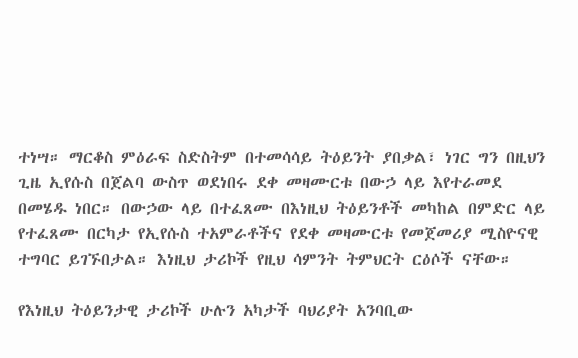ተነሣ። ማርቆስ ምዕራፍ ስድስትም በተመሳሳይ ትዕይንት ያበቃል፣ ነገር ግን በዚህን ጊዜ ኢየሱስ በጀልባ ውስጥ ወደነበሩ ደቀ መዛሙርቱ በውኃ ላይ እየተራመደ በመሄዱ ነበር። በውኃው ላይ በተፈጸሙ በእነዚህ ትዕይንቶች መካከል በምድር ላይ የተፈጸሙ በርካታ የኢየሱስ ተአምራቶችና የደቀ መዛሙርቱ የመጀመሪያ ሚስዮናዊ ተግባር ይገኙበታል። እነዚህ ታሪኮች የዚህ ሳምንት ትምህርት ርዕሶች ናቸው።

የእነዚህ ትዕይንታዊ ታሪኮች ሁሉን አካታች ባህሪያት አንባቢው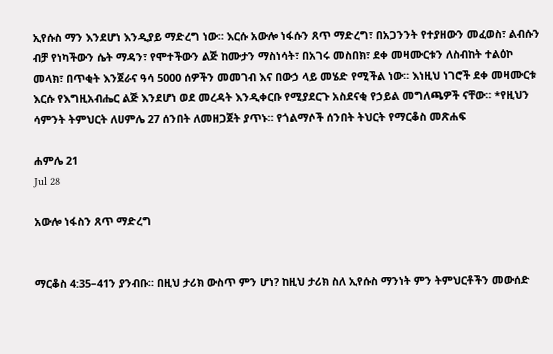ኢየሱስ ማን እንደሆነ እንዲያይ ማድረግ ነው። እርሱ አውሎ ነፋሱን ጸጥ ማድረግ፣ በአጋንንት የተያዘውን መፈወስ፣ ልብሱን ብቻ የነካችውን ሴት ማዳን፣ የሞተችውን ልጅ ከሙታን ማስነሳት፣ በአገሩ መስበክ፣ ደቀ መዛሙርቱን ለስብከት ተልዕኮ መላክ፣ በጥቂት እንጀራና ዓሳ 5000 ሰዎችን መመገብ እና በውኃ ላይ መሄድ የሚችል ነው። እነዚህ ነገሮች ደቀ መዛሙርቱ እርሱ የእግዚአብሔር ልጅ እንደሆነ ወደ መረዳት እንዲቀርቡ የሚያደርጉ አስደናቂ የኃይል መግለጫዎች ናቸው። *የዚህን ሳምንት ትምህርት ለሀምሌ 27 ሰንበት ለመዘጋጀት ያጥኑ። የጎልማሶች ሰንበት ትህርት የማርቆስ መጽሐፍ

ሐምሌ 21
Jul 28

አውሎ ነፋስን ጸጥ ማድረግ


ማርቆስ 4:35–41ን ያንብቡ። በዚህ ታሪክ ውስጥ ምን ሆነ? ከዚህ ታሪክ ስለ ኢየሱስ ማንነት ምን ትምህርቶችን መውሰድ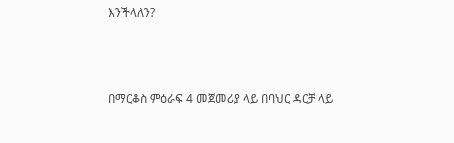እንችላለን?



በማርቆስ ምዕራፍ 4 መጀመሪያ ላይ በባህር ዳርቻ ላይ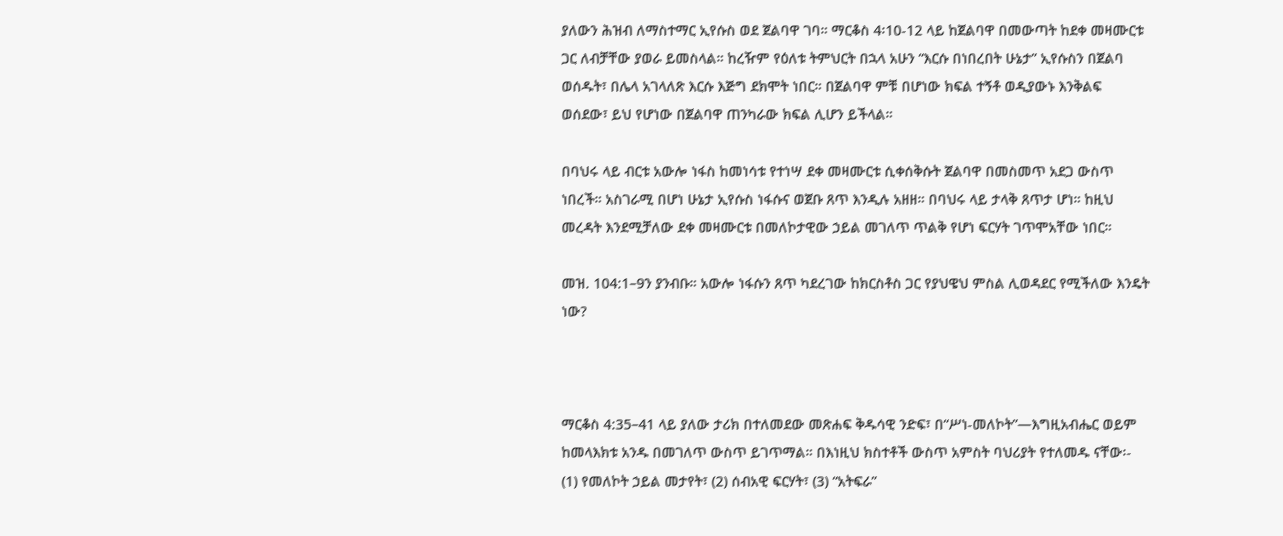ያለውን ሕዝብ ለማስተማር ኢየሱስ ወደ ጀልባዋ ገባ። ማርቆስ 4፡10-12 ላይ ከጀልባዋ በመውጣት ከደቀ መዛሙርቱ ጋር ለብቻቸው ያወራ ይመስላል። ከረዥም የዕለቱ ትምህርት በኋላ አሁን “እርሱ በነበረበት ሁኔታ” ኢየሱስን በጀልባ ወሰዱት፣ በሌላ አገላለጽ እርሱ እጅግ ደክሞት ነበር። በጀልባዋ ምቹ በሆነው ክፍል ተኝቶ ወዲያውኑ እንቅልፍ ወሰደው፣ ይህ የሆነው በጀልባዋ ጠንካራው ክፍል ሊሆን ይችላል።

በባህሩ ላይ ብርቱ አውሎ ነፋስ ከመነሳቱ የተነሣ ደቀ መዛሙርቱ ሲቀሰቅሱት ጀልባዋ በመስመጥ አደጋ ውስጥ ነበረች። አስገራሚ በሆነ ሁኔታ ኢየሱስ ነፋሱና ወጀቡ ጸጥ እንዲሉ አዘዘ። በባህሩ ላይ ታላቅ ጸጥታ ሆነ። ከዚህ መረዳት እንደሚቻለው ደቀ መዛሙርቱ በመለኮታዊው ኃይል መገለጥ ጥልቅ የሆነ ፍርሃት ገጥሞአቸው ነበር።

መዝ. 104:1–9ን ያንብቡ። አውሎ ነፋሱን ጸጥ ካደረገው ከክርስቶስ ጋር የያህዌህ ምስል ሊወዳደር የሚችለው እንዴት ነው?



ማርቆስ 4:35–41 ላይ ያለው ታሪክ በተለመደው መጽሐፍ ቅዱሳዊ ንድፍ፣ በ“ሥነ-መለኮት”—እግዚአብሔር ወይም ከመላእክቱ አንዱ በመገለጥ ውስጥ ይገጥማል። በእነዚህ ክስተቶች ውስጥ አምስት ባህሪያት የተለመዱ ናቸው፡- (1) የመለኮት ኃይል መታየት፣ (2) ሰብአዊ ፍርሃት፣ (3) “አትፍራ”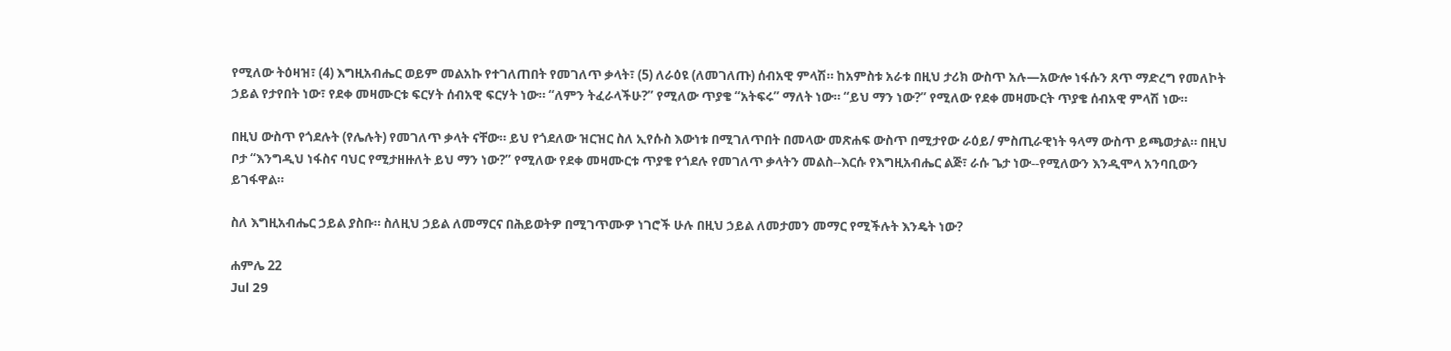የሚለው ትዕዛዝ፣ (4) እግዚአብሔር ወይም መልአኩ የተገለጠበት የመገለጥ ቃላት፣ (5) ለራዕዩ (ለመገለጡ) ሰብአዊ ምላሽ። ከአምስቱ አራቱ በዚህ ታሪክ ውስጥ አሉ—አውሎ ነፋሱን ጸጥ ማድረግ የመለኮት ኃይል የታየበት ነው፣ የደቀ መዛሙርቱ ፍርሃት ሰብአዊ ፍርሃት ነው። “ለምን ትፈራላችሁ?” የሚለው ጥያቄ “አትፍሩ” ማለት ነው። “ይህ ማን ነው?” የሚለው የደቀ መዛሙርት ጥያቄ ሰብአዊ ምላሽ ነው።

በዚህ ውስጥ የጎደሉት (የሌሉት) የመገለጥ ቃላት ናቸው። ይህ የጎደለው ዝርዝር ስለ ኢየሱስ እውነቱ በሚገለጥበት በመላው መጽሐፍ ውስጥ በሚታየው ራዕይ/ ምስጢራዊነት ዓላማ ውስጥ ይጫወታል። በዚህ ቦታ “እንግዲህ ነፋስና ባህር የሚታዘዙለት ይህ ማን ነው?” የሚለው የደቀ መዛሙርቱ ጥያቄ የጎደሉ የመገለጥ ቃላትን መልስ--እርሱ የእግዚአብሔር ልጅ፣ ራሱ ጌታ ነው--የሚለውን እንዲሞላ አንባቢውን ይገፋዋል።

ስለ እግዚአብሔር ኃይል ያስቡ። ስለዚህ ኃይል ለመማርና በሕይወትዎ በሚገጥሙዎ ነገሮች ሁሉ በዚህ ኃይል ለመታመን መማር የሚችሉት እንዴት ነው?

ሐምሌ 22
Jul 29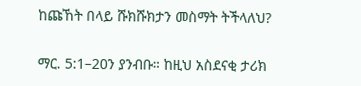ከጩኸት በላይ ሹክሹክታን መስማት ትችላለህ?


ማር. 5:1–20ን ያንብቡ። ከዚህ አስደናቂ ታሪክ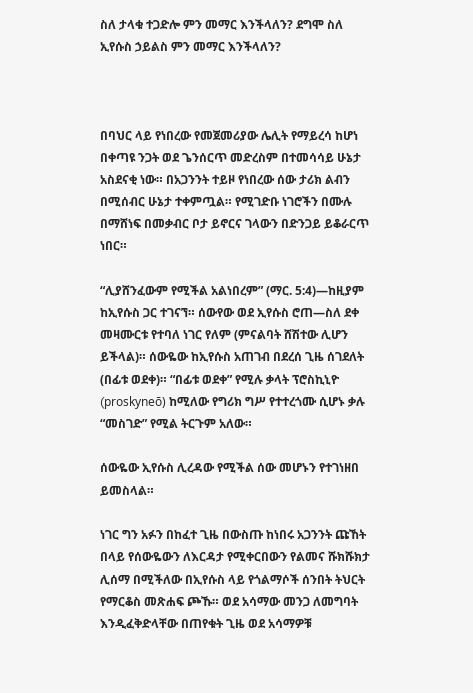ስለ ታላቁ ተጋድሎ ምን መማር እንችላለን? ደግሞ ስለ ኢየሱስ ኃይልስ ምን መማር እንችላለን?



በባህር ላይ የነበረው የመጀመሪያው ሌሊት የማይረሳ ከሆነ በቀጣዩ ንጋት ወደ ጌንሰርጥ መድረስም በተመሳሳይ ሁኔታ አስደናቂ ነው። በአጋንንት ተይዞ የነበረው ሰው ታሪክ ልብን በሚሰብር ሁኔታ ተቀምጧል። የሚገድቡ ነገሮችን በሙሉ በማሸነፍ በመቃብር ቦታ ይኖርና ገላውን በድንጋይ ይቆራርጥ ነበር።

“ሊያሸንፈውም የሚችል አልነበረም” (ማር. 5:4)—ከዚያም ከኢየሱስ ጋር ተገናኘ። ሰውየው ወደ ኢየሱስ ሮጠ—ስለ ደቀ መዛሙርቱ የተባለ ነገር የለም (ምናልባት ሸሽተው ሊሆን ይችላል)። ሰውዬው ከኢየሱስ አጠገብ በደረሰ ጊዜ ሰገደለት (በፊቱ ወደቀ)። “በፊቱ ወደቀ” የሚሉ ቃላት ፕሮስኪኒዮ (proskyneō) ከሚለው የግሪክ ግሥ የተተረጎሙ ሲሆኑ ቃሉ “መስገድ” የሚል ትርጉም አለው።

ሰውዬው ኢየሱስ ሊረዳው የሚችል ሰው መሆኑን የተገነዘበ ይመስላል።

ነገር ግን አፉን በከፈተ ጊዜ በውስጡ ከነበሩ አጋንንት ጩኸት በላይ የሰውዬውን ለእርዳታ የሚቀርበውን የልመና ሹክሹክታ ሊሰማ በሚችለው በኢየሱስ ላይ የጎልማሶች ሰንበት ትህርት የማርቆስ መጽሐፍ ጮኹ። ወደ አሳማው መንጋ ለመግባት እንዲፈቅድላቸው በጠየቁት ጊዜ ወደ አሳማዎቹ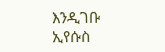እንዲገቡ ኢየሱስ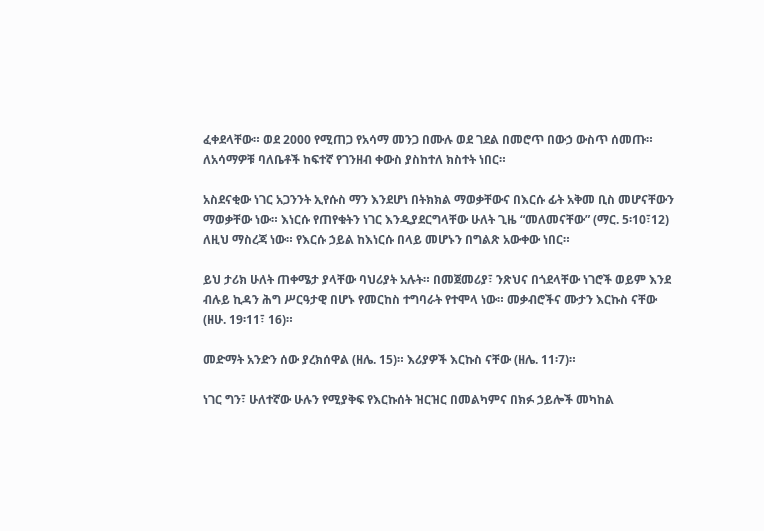ፈቀደላቸው። ወደ 2000 የሚጠጋ የአሳማ መንጋ በሙሉ ወደ ገደል በመሮጥ በውኃ ውስጥ ሰመጡ። ለአሳማዎቹ ባለቤቶች ከፍተኛ የገንዘብ ቀውስ ያስከተለ ክስተት ነበር።

አስደናቂው ነገር አጋንንት ኢየሱስ ማን እንደሆነ በትክክል ማወቃቸውና በእርሱ ፊት አቅመ ቢስ መሆናቸውን ማወቃቸው ነው። እነርሱ የጠየቁትን ነገር እንዲያደርግላቸው ሁለት ጊዜ “መለመናቸው” (ማር. 5፡10፣12) ለዚህ ማስረጃ ነው። የእርሱ ኃይል ከእነርሱ በላይ መሆኑን በግልጽ አውቀው ነበር።

ይህ ታሪክ ሁለት ጠቀሜታ ያላቸው ባህሪያት አሉት። በመጀመሪያ፣ ንጽህና በጎደላቸው ነገሮች ወይም እንደ ብሉይ ኪዳን ሕግ ሥርዓታዊ በሆኑ የመርከስ ተግባራት የተሞላ ነው። መቃብሮችና ሙታን እርኩስ ናቸው (ዘሁ. 19፡11፣ 16)።

መድማት አንድን ሰው ያረክሰዋል (ዘሌ. 15)። እሪያዎች እርኩስ ናቸው (ዘሌ. 11፡7)።

ነገር ግን፣ ሁለተኛው ሁሉን የሚያቅፍ የእርኩሰት ዝርዝር በመልካምና በክፉ ኃይሎች መካከል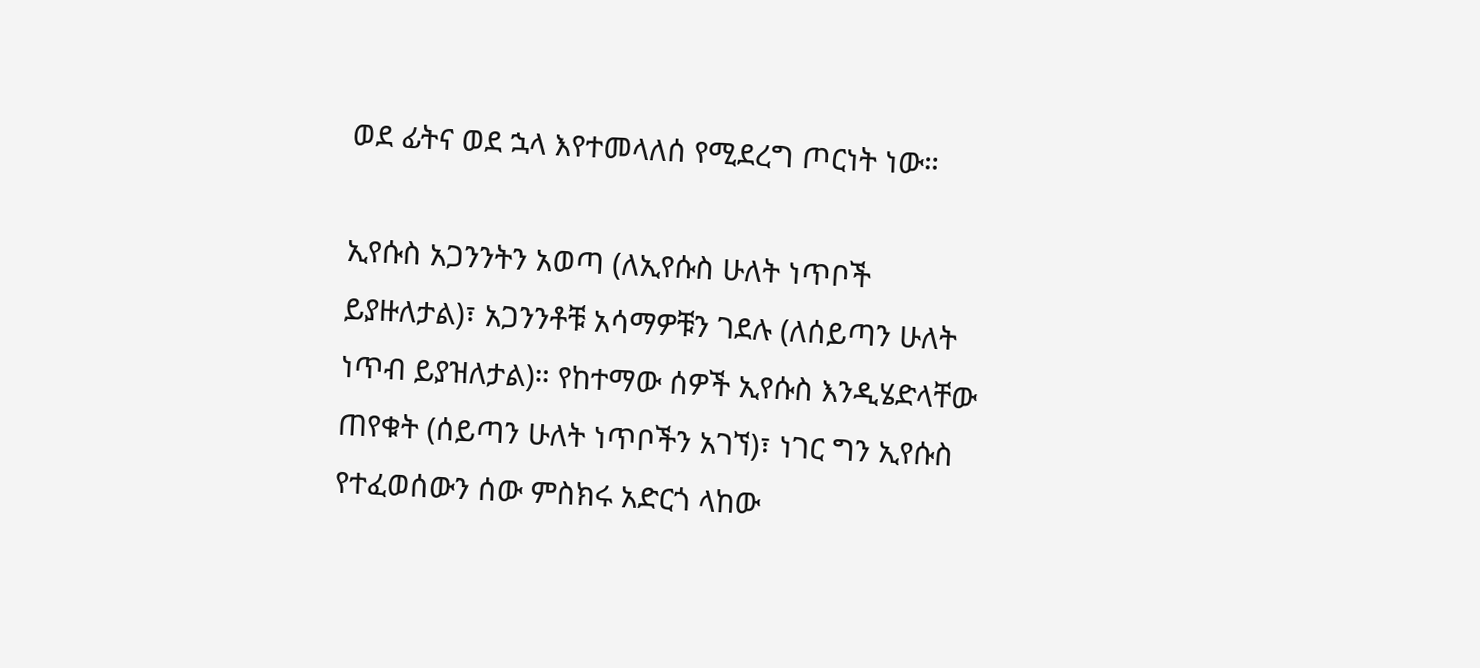ወደ ፊትና ወደ ኋላ እየተመላለሰ የሚደረግ ጦርነት ነው።

ኢየሱስ አጋንንትን አወጣ (ለኢየሱስ ሁለት ነጥቦች ይያዙለታል)፣ አጋንንቶቹ አሳማዎቹን ገደሉ (ለሰይጣን ሁለት ነጥብ ይያዝለታል)። የከተማው ሰዎች ኢየሱስ እንዲሄድላቸው ጠየቁት (ሰይጣን ሁለት ነጥቦችን አገኘ)፣ ነገር ግን ኢየሱስ የተፈወሰውን ሰው ምስክሩ አድርጎ ላከው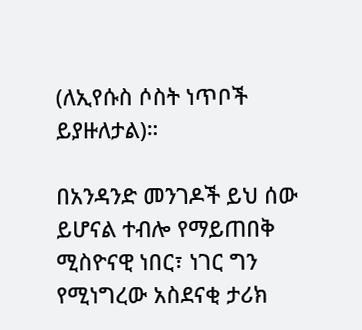(ለኢየሱስ ሶስት ነጥቦች ይያዙለታል)።

በአንዳንድ መንገዶች ይህ ሰው ይሆናል ተብሎ የማይጠበቅ ሚስዮናዊ ነበር፣ ነገር ግን የሚነግረው አስደናቂ ታሪክ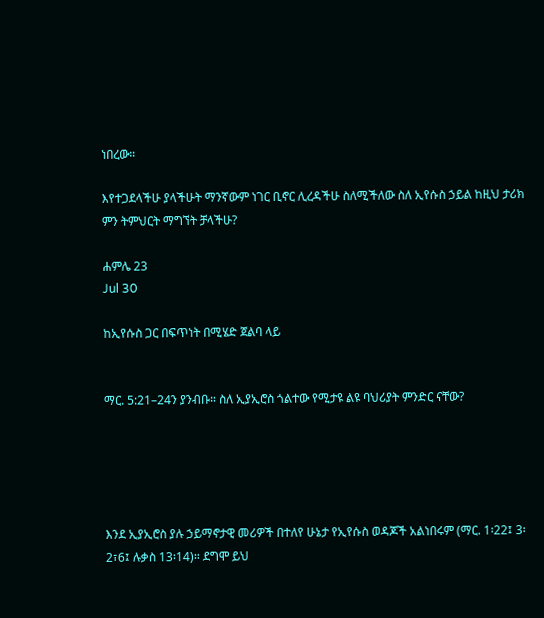ነበረው።

እየተጋደላችሁ ያላችሁት ማንኛውም ነገር ቢኖር ሊረዳችሁ ስለሚችለው ስለ ኢየሱስ ኃይል ከዚህ ታሪክ ምን ትምህርት ማግኘት ቻላችሁ?

ሐምሌ 23
Jul 30

ከኢየሱስ ጋር በፍጥነት በሚሄድ ጀልባ ላይ


ማር. 5:21–24ን ያንብቡ። ስለ ኢያኢሮስ ጎልተው የሚታዩ ልዩ ባህሪያት ምንድር ናቸው?





እንደ ኢያኢሮስ ያሉ ኃይማኖታዊ መሪዎች በተለየ ሁኔታ የኢየሱስ ወዳጆች አልነበሩም (ማር. 1፡22፤ 3፡2፣6፤ ሉቃስ 13፡14)። ደግሞ ይህ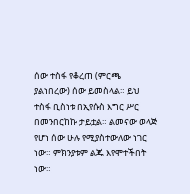ሰው ተስፋ የቆረጠ (ምርጫ ያልነበረው) ሰው ይመስላል። ይህ ተስፋ ቢስነቱ በኢየሱስ እግር ሥር በመንበርከኩ ታይቷል። ልመናው ወላጅ የሆነ ሰው ሁሉ የሚያስተውለው ነገር ነው። ምክንያቱም ልጁ እየሞተችበት ነው።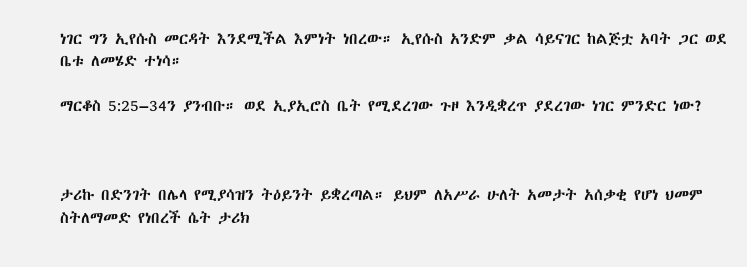ነገር ግን ኢየሱስ መርዳት እንደሚችል እምነት ነበረው። ኢየሱስ አንድም ቃል ሳይናገር ከልጅቷ አባት ጋር ወደ ቤቱ ለመሄድ ተነሳ።

ማርቆስ 5:25–34ን ያንብቡ። ወደ ኢያኢሮስ ቤት የሚደረገው ጉዞ እንዲቋረጥ ያደረገው ነገር ምንድር ነው?



ታሪኩ በድንገት በሌላ የሚያሳዝን ትዕይንት ይቋረጣል። ይህም ለአሥራ ሁለት አመታት አሰቃቂ የሆነ ህመም ስትለማመድ የነበረች ሴት ታሪክ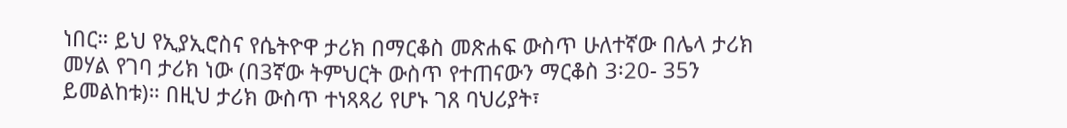ነበር። ይህ የኢያኢሮስና የሴትዮዋ ታሪክ በማርቆስ መጽሐፍ ውስጥ ሁለተኛው በሌላ ታሪክ መሃል የገባ ታሪክ ነው (በ3ኛው ትምህርት ውስጥ የተጠናውን ማርቆስ 3፡20- 35ን ይመልከቱ)። በዚህ ታሪክ ውስጥ ተነጻጻሪ የሆኑ ገጸ ባህሪያት፣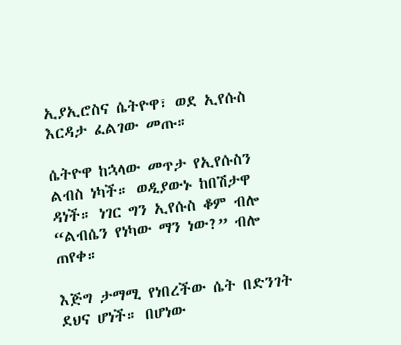ኢያኢሮስና ሴትዮዋ፣ ወደ ኢየሱስ እርዳታ ፈልገው መጡ።

ሴትዮዋ ከኋላው መጥታ የኢየሱስን ልብስ ነካች። ወዲያውኑ ከበሽታዋ ዳነች። ነገር ግን ኢየሱስ ቆም ብሎ “ልብሴን የነካው ማን ነው?” ብሎ ጠየቀ።

እጅግ ታማሚ የነበረችው ሴት በድንገት ደህና ሆነች። በሆነው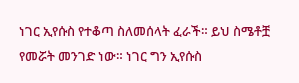ነገር ኢየሱስ የተቆጣ ስለመሰላት ፈራች። ይህ ስሜቶቿ የመሯት መንገድ ነው። ነገር ግን ኢየሱስ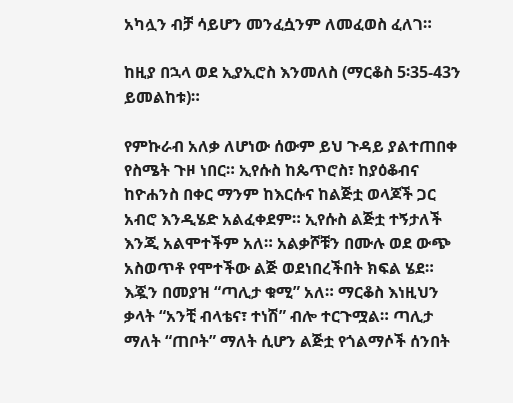አካሏን ብቻ ሳይሆን መንፈሷንም ለመፈወስ ፈለገ።

ከዚያ በኋላ ወደ ኢያኢሮስ እንመለስ (ማርቆስ 5፡35-43ን ይመልከቱ)።

የምኩራብ አለቃ ለሆነው ሰውም ይህ ጉዳይ ያልተጠበቀ የስሜት ጉዞ ነበር። ኢየሱስ ከጴጥሮስ፣ ከያዕቆብና ከዮሐንስ በቀር ማንም ከእርሱና ከልጅቷ ወላጆች ጋር አብሮ እንዲሄድ አልፈቀደም። ኢየሱስ ልጅቷ ተኝታለች እንጂ አልሞተችም አለ። አልቃሾቹን በሙሉ ወደ ውጭ አስወጥቶ የሞተችው ልጅ ወደነበረችበት ክፍል ሄደ። እጇን በመያዝ “ጣሊታ ቁሚ” አለ። ማርቆስ እነዚህን ቃላት “አንቺ ብላቴና፣ ተነሽ” ብሎ ተርጉሟል። ጣሊታ ማለት “ጠቦት” ማለት ሲሆን ልጅቷ የጎልማሶች ሰንበት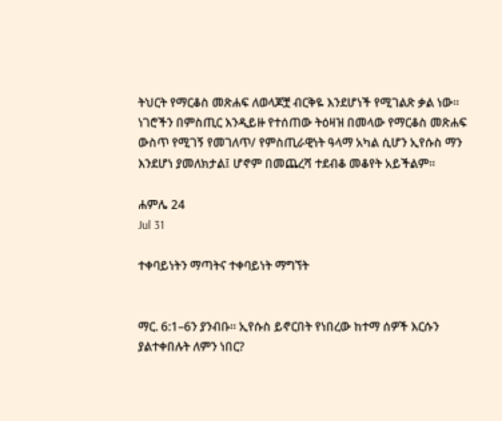ትህርት የማርቆስ መጽሐፍ ለወላጆቿ ብርቅዬ እንደሆነች የሚገልጽ ቃል ነው። ነገሮችን በምስጢር እንዲይዙ የተሰጠው ትዕዛዝ በመላው የማርቆስ መጽሐፍ ውስጥ የሚገኝ የመገለጥ/ የምስጢራዊነት ዓላማ አካል ሲሆን ኢየሱስ ማን እንደሆነ ያመለክታል፤ ሆኖም በመጨረሻ ተደብቆ መቆየት አይችልም።

ሐምሌ 24
Jul 31

ተቀባይነትን ማጣትና ተቀባይነት ማግኘት


ማር. 6:1–6ን ያንብቡ። ኢየሱስ ይኖርበት የነበረው ከተማ ሰዎች እርሱን ያልተቀበሉት ለምን ነበር?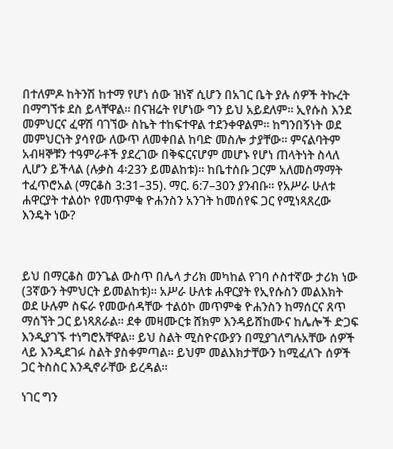በተለምዶ ከትንሽ ከተማ የሆነ ሰው ዝነኛ ሲሆን በአገር ቤት ያሉ ሰዎች ትኩረት በማግኘቱ ደስ ይላቸዋል። በናዝሬት የሆነው ግን ይህ አይደለም። ኢየሱስ እንደ መምህርና ፈዋሽ ባገኘው ስኬት ተከፍተዋል ተደንቀዋልም። ከግንበኝነት ወደ መምህርነት ያሳየው ለውጥ ለመቀበል ከባድ መስሎ ታያቸው። ምናልባትም አብዛኞቹን ተዓምራቶች ያደረገው በቅፍርናሆም መሆኑ የሆነ ጠላትነት ስላለ ሊሆን ይችላል (ሉቃስ 4፡23ን ይመልከቱ)። ከቤተሰቡ ጋርም አለመስማማት ተፈጥሮአል (ማርቆስ 3:31–35). ማር. 6:7–30ን ያንብቡ። የአሥራ ሁለቱ ሐዋርያት ተልዕኮ የመጥምቁ ዮሐንስን አንገት ከመሰየፍ ጋር የሚነጻጸረው እንዴት ነው?



ይህ በማርቆስ ወንጌል ውስጥ በሌላ ታሪክ መካከል የገባ ሶስተኛው ታሪክ ነው (3ኛውን ትምህርት ይመልከቱ)። አሥራ ሁለቱ ሐዋርያት የኢየሱስን መልእክት ወደ ሁሉም ስፍራ የመውሰዳቸው ተልዕኮ መጥምቁ ዮሐንስን ከማሰርና ጸጥ ማሰኘት ጋር ይነጻጸራል። ደቀ መዛሙርቱ ሸክም እንዳይሸከሙና ከሌሎች ድጋፍ እንዲያገኙ ተነግሮአቸዋል። ይህ ስልት ሚስዮናውያን በሚያገለግሉአቸው ሰዎች ላይ እንዲደገፉ ስልት ያስቀምጣል። ይህም መልእክታቸውን ከሚፈለጉ ሰዎች ጋር ትስስር እንዲኖራቸው ይረዳል።

ነገር ግን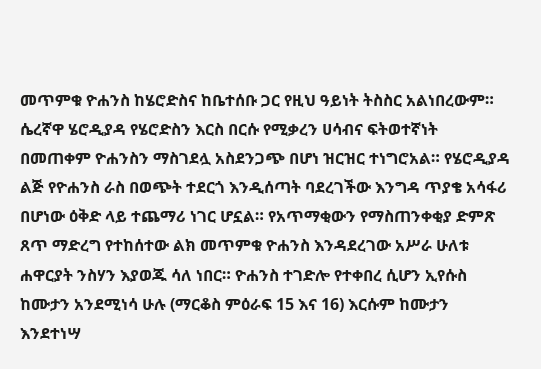መጥምቁ ዮሐንስ ከሄሮድስና ከቤተሰቡ ጋር የዚህ ዓይነት ትስስር አልነበረውም። ሴረኛዋ ሄሮዲያዳ የሄሮድስን እርስ በርሱ የሚቃረን ሀሳብና ፍትወተኛነት በመጠቀም ዮሐንስን ማስገደሏ አስደንጋጭ በሆነ ዝርዝር ተነግሮአል። የሄሮዲያዳ ልጅ የዮሐንስ ራስ በወጭት ተደርጎ እንዲሰጣት ባደረገችው እንግዳ ጥያቄ አሳፋሪ በሆነው ዕቅድ ላይ ተጨማሪ ነገር ሆኗል። የአጥማቂውን የማስጠንቀቂያ ድምጽ ጸጥ ማድረግ የተከሰተው ልክ መጥምቁ ዮሐንስ እንዳደረገው አሥራ ሁለቱ ሐዋርያት ንስሃን እያወጁ ሳለ ነበር። ዮሐንስ ተገድሎ የተቀበረ ሲሆን ኢየሱስ ከሙታን አንደሚነሳ ሁሉ (ማርቆስ ምዕራፍ 15 እና 16) እርሱም ከሙታን እንደተነሣ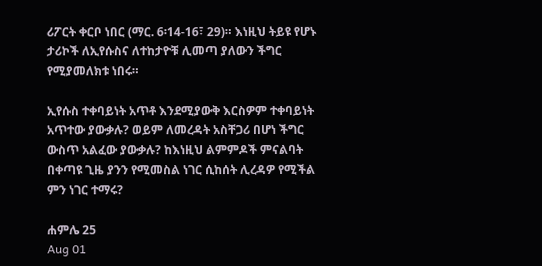ሪፖርት ቀርቦ ነበር (ማር. 6፡14-16፣ 29)። እነዚህ ትይዩ የሆኑ ታሪኮች ለኢየሱስና ለተከታዮቹ ሊመጣ ያለውን ችግር የሚያመለክቱ ነበሩ።

ኢየሱስ ተቀባይነት አጥቶ እንደሚያውቅ እርስዎም ተቀባይነት አጥተው ያውቃሉ? ወይም ለመረዳት አስቸጋሪ በሆነ ችግር ውስጥ አልፈው ያውቃሉ? ከእነዚህ ልምምዶች ምናልባት በቀጣዩ ጊዜ ያንን የሚመስል ነገር ሲከሰት ሊረዳዎ የሚችል ምን ነገር ተማሩ?

ሐምሌ 25
Aug 01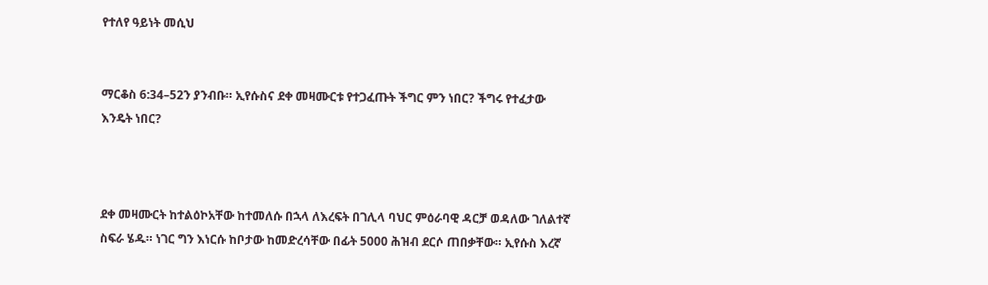የተለየ ዓይነት መሲህ


ማርቆስ 6:34–52ን ያንብቡ። ኢየሱስና ደቀ መዛሙርቱ የተጋፈጡት ችግር ምን ነበር? ችግሩ የተፈታው እንዴት ነበር?



ደቀ መዛሙርት ከተልዕኮአቸው ከተመለሱ በኋላ ለእረፍት በገሊላ ባህር ምዕራባዊ ዳርቻ ወዳለው ገለልተኛ ስፍራ ሄዱ። ነገር ግን እነርሱ ከቦታው ከመድረሳቸው በፊት 5000 ሕዝብ ደርሶ ጠበቃቸው። ኢየሱስ እረኛ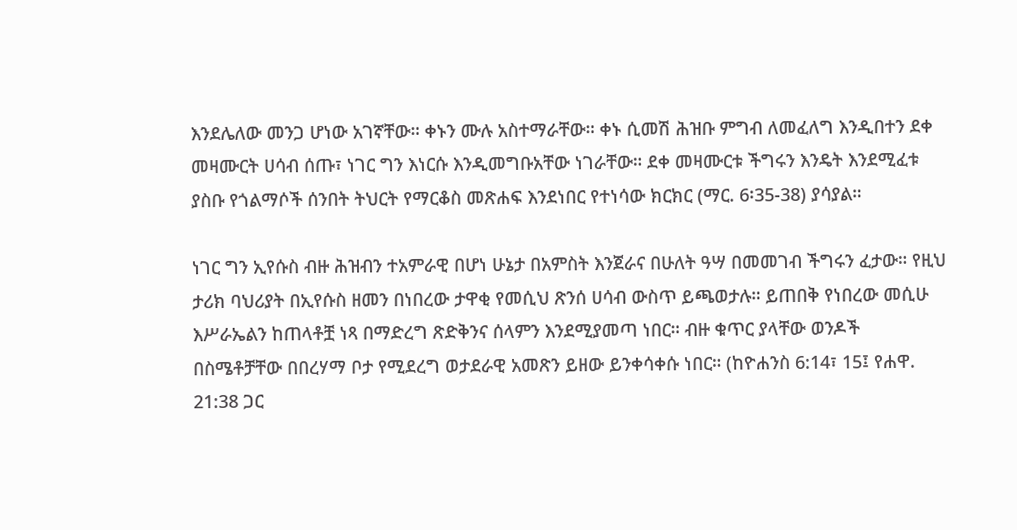እንደሌለው መንጋ ሆነው አገኛቸው። ቀኑን ሙሉ አስተማራቸው። ቀኑ ሲመሽ ሕዝቡ ምግብ ለመፈለግ እንዲበተን ደቀ መዛሙርት ሀሳብ ሰጡ፣ ነገር ግን እነርሱ እንዲመግቡአቸው ነገራቸው። ደቀ መዛሙርቱ ችግሩን እንዴት እንደሚፈቱ ያስቡ የጎልማሶች ሰንበት ትህርት የማርቆስ መጽሐፍ እንደነበር የተነሳው ክርክር (ማር. 6፡35-38) ያሳያል።

ነገር ግን ኢየሱስ ብዙ ሕዝብን ተአምራዊ በሆነ ሁኔታ በአምስት እንጀራና በሁለት ዓሣ በመመገብ ችግሩን ፈታው። የዚህ ታሪክ ባህሪያት በኢየሱስ ዘመን በነበረው ታዋቂ የመሲህ ጽንሰ ሀሳብ ውስጥ ይጫወታሉ። ይጠበቅ የነበረው መሲሁ እሥራኤልን ከጠላቶቿ ነጻ በማድረግ ጽድቅንና ሰላምን እንደሚያመጣ ነበር። ብዙ ቁጥር ያላቸው ወንዶች በስሜቶቻቸው በበረሃማ ቦታ የሚደረግ ወታደራዊ አመጽን ይዘው ይንቀሳቀሱ ነበር። (ከዮሐንስ 6:14፣ 15፤ የሐዋ. 21:38 ጋር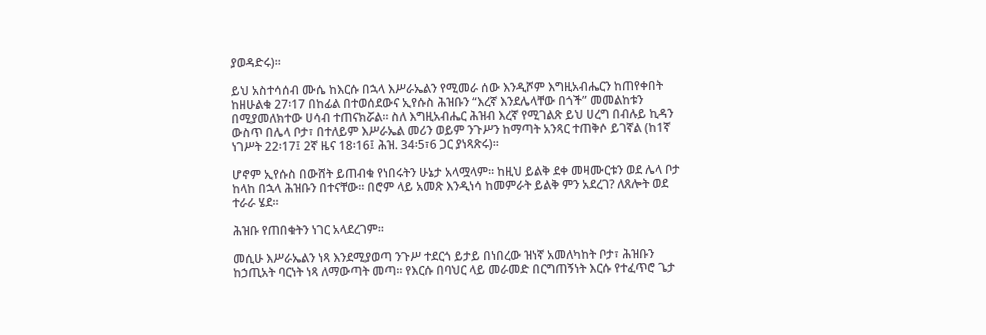ያወዳድሩ)።

ይህ አስተሳሰብ ሙሴ ከእርሱ በኋላ እሥራኤልን የሚመራ ሰው እንዲሾም እግዚአብሔርን ከጠየቀበት ከዘሁልቁ 27፡17 በከፊል በተወሰደውና ኢየሱስ ሕዝቡን “እረኛ እንደሌላቸው በጎች” መመልከቱን በሚያመለክተው ሀሳብ ተጠናክሯል። ስለ እግዚአብሔር ሕዝብ እረኛ የሚገልጽ ይህ ሀረግ በብሉይ ኪዳን ውስጥ በሌላ ቦታ፣ በተለይም እሥራኤል መሪን ወይም ንጉሥን ከማጣት አንጻር ተጠቅሶ ይገኛል (ከ1ኛ ነገሥት 22፡17፤ 2ኛ ዜና 18፡16፤ ሕዝ. 34፡5፣6 ጋር ያነጻጽሩ)።

ሆኖም ኢየሱስ በውሸት ይጠብቁ የነበሩትን ሁኔታ አላሟላም። ከዚህ ይልቅ ደቀ መዛሙርቱን ወደ ሌላ ቦታ ከላከ በኋላ ሕዝቡን በተናቸው። በሮም ላይ አመጽ እንዲነሳ ከመምራት ይልቅ ምን አደረገ? ለጸሎት ወደ ተራራ ሄደ።

ሕዝቡ የጠበቁትን ነገር አላደረገም።

መሲሁ እሥራኤልን ነጻ እንደሚያወጣ ንጉሥ ተደርጎ ይታይ በነበረው ዝነኛ አመለካከት ቦታ፣ ሕዝቡን ከኃጢአት ባርነት ነጻ ለማውጣት መጣ። የእርሱ በባህር ላይ መራመድ በርግጠኝነት እርሱ የተፈጥሮ ጌታ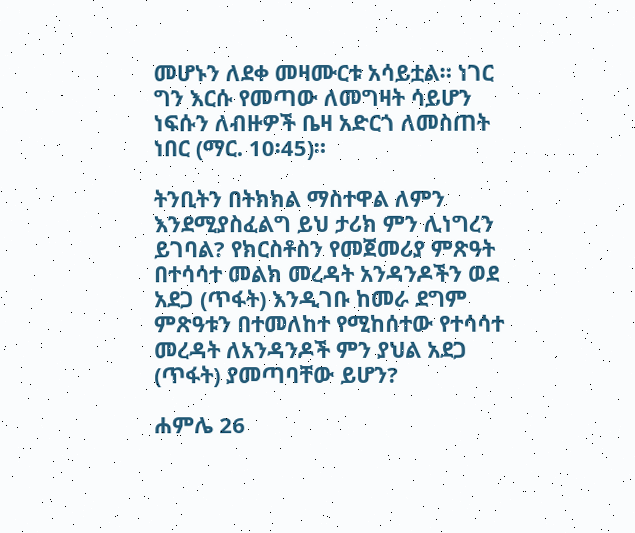መሆኑን ለደቀ መዛሙርቱ አሳይቷል። ነገር ግን እርሱ የመጣው ለመግዛት ሳይሆን ነፍሱን ለብዙዎች ቤዛ አድርጎ ለመስጠት ነበር (ማር. 10፡45)።

ትንቢትን በትክክል ማስተዋል ለምን እንደሚያስፈልግ ይህ ታሪክ ምን ሊነግረን ይገባል? የክርስቶስን የመጀመሪያ ምጽዓት በተሳሳተ መልክ መረዳት አንዳንዶችን ወደ አደጋ (ጥፋት) እንዲገቡ ከመራ ደግም ምጽዓቱን በተመለከተ የሚከሰተው የተሳሳተ መረዳት ለአንዳንዶች ምን ያህል አደጋ (ጥፋት) ያመጣባቸው ይሆን?

ሐምሌ 26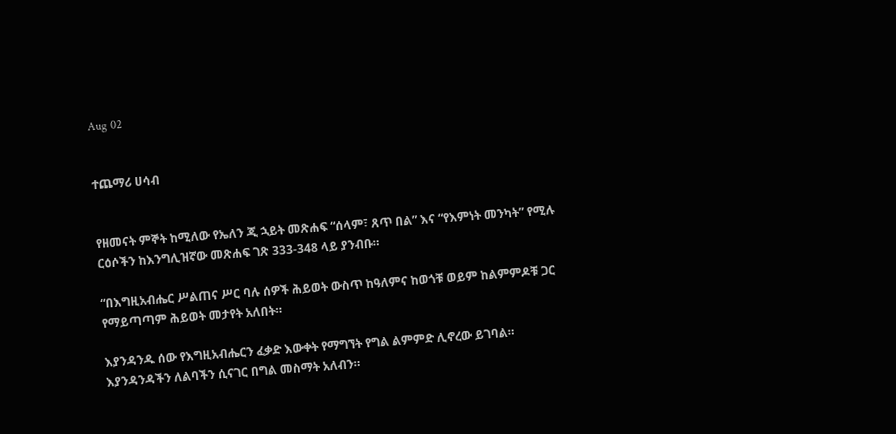Aug 02


ተጨማሪ ሀሳብ


የዘመናት ምኞት ከሚለው የኤለን ጂ ኋይት መጽሐፍ “ሰላም፣ ጸጥ በል” እና “የእምነት መንካት” የሚሉ ርዕሶችን ከእንግሊዝኛው መጽሐፍ ገጽ 333-348 ላይ ያንብቡ።

“በእግዚአብሔር ሥልጠና ሥር ባሉ ሰዎች ሕይወት ውስጥ ከዓለምና ከወጎቹ ወይም ከልምምዶቹ ጋር የማይጣጣም ሕይወት መታየት አለበት።

እያንዳንዱ ሰው የእግዚአብሔርን ፈቃድ እውቀት የማግኘት የግል ልምምድ ሊኖረው ይገባል። እያንዳንዳችን ለልባችን ሲናገር በግል መስማት አለብን።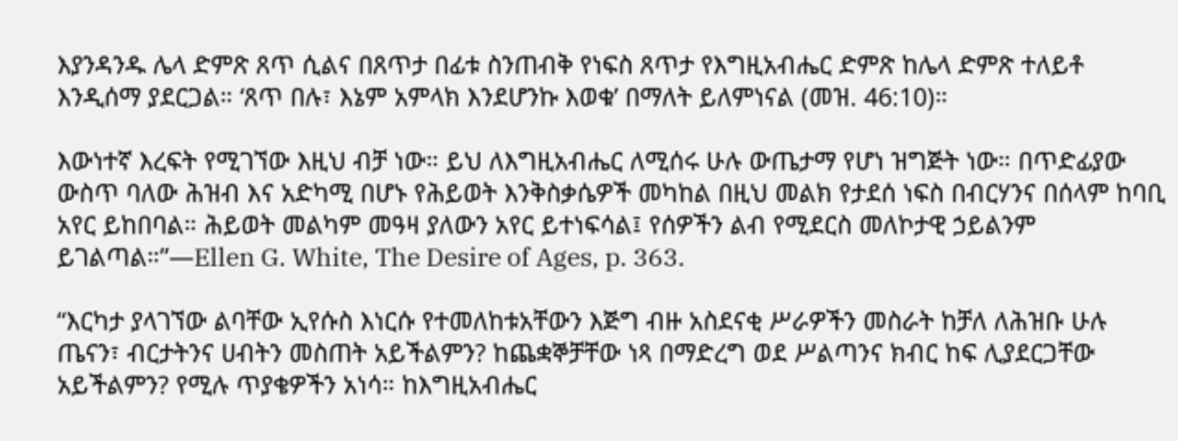እያንዳንዱ ሌላ ድምጽ ጸጥ ሲልና በጸጥታ በፊቱ ስንጠብቅ የነፍስ ጸጥታ የእግዚአብሔር ድምጽ ከሌላ ድምጽ ተለይቶ እንዲሰማ ያደርጋል። ‘ጸጥ በሉ፣ እኔም አምላክ እንደሆንኩ እወቁ’ በማለት ይለምነናል (መዝ. 46:10)።

እውነተኛ እረፍት የሚገኘው እዚህ ብቻ ነው። ይህ ለእግዚአብሔር ለሚሰሩ ሁሉ ውጤታማ የሆነ ዝግጅት ነው። በጥድፊያው ውስጥ ባለው ሕዝብ እና አድካሚ በሆኑ የሕይወት እንቅስቃሴዎች መካከል በዚህ መልክ የታደሰ ነፍስ በብርሃንና በሰላም ከባቢ አየር ይከበባል። ሕይወት መልካም መዓዛ ያለውን አየር ይተነፍሳል፤ የሰዎችን ልብ የሚደርስ መለኮታዊ ኃይልንም ይገልጣል።”—Ellen G. White, The Desire of Ages, p. 363.

“እርካታ ያላገኘው ልባቸው ኢየሱስ እነርሱ የተመለከቱአቸውን እጅግ ብዙ አስደናቂ ሥራዎችን መስራት ከቻለ ለሕዝቡ ሁሉ ጤናን፣ ብርታትንና ሀብትን መስጠት አይችልምን? ከጨቋኞቻቸው ነጻ በማድረግ ወደ ሥልጣንና ክብር ከፍ ሊያደርጋቸው አይችልምን? የሚሉ ጥያቄዎችን አነሳ። ከእግዚአብሔር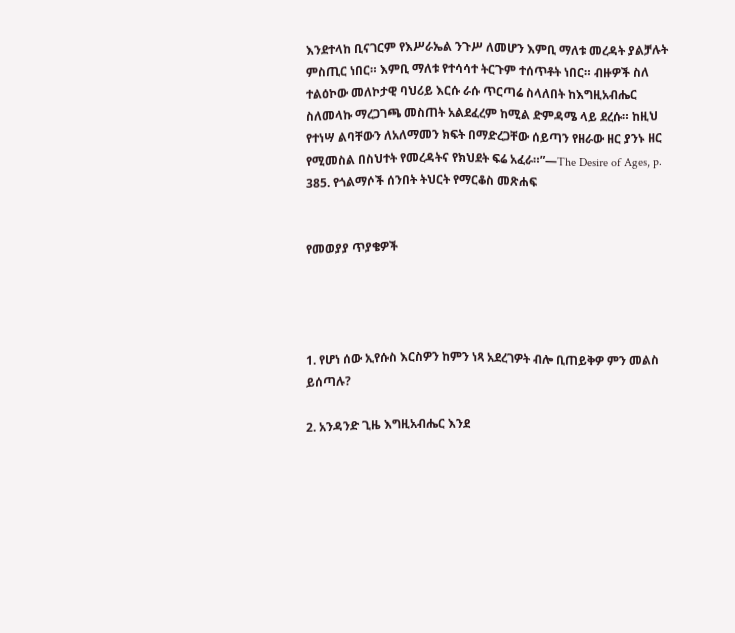እንደተላከ ቢናገርም የእሥራኤል ንጉሥ ለመሆን እምቢ ማለቱ መረዳት ያልቻሉት ምስጢር ነበር። እምቢ ማለቱ የተሳሳተ ትርጉም ተሰጥቶት ነበር። ብዙዎች ስለ ተልዕኮው መለኮታዊ ባህሪይ እርሱ ራሱ ጥርጣሬ ስላለበት ከእግዚአብሔር ስለመላኩ ማረጋገጫ መስጠት አልደፈረም ከሚል ድምዳሜ ላይ ደረሱ። ከዚህ የተነሣ ልባቸውን ለአለማመን ክፍት በማድረጋቸው ሰይጣን የዘራው ዘር ያንኑ ዘር የሚመስል በስህተት የመረዳትና የክህደት ፍሬ አፈራ።”—The Desire of Ages, p. 385. የጎልማሶች ሰንበት ትህርት የማርቆስ መጽሐፍ


የመወያያ ጥያቄዎች




1. የሆነ ሰው ኢየሱስ እርስዎን ከምን ነጻ አደረገዎት ብሎ ቢጠይቅዎ ምን መልስ ይሰጣሉ?

2. አንዳንድ ጊዜ እግዚአብሔር እንደ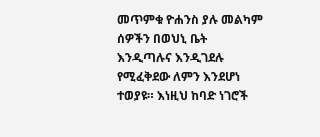መጥምቁ ዮሐንስ ያሉ መልካም ሰዎችን በወህኒ ቤት እንዲጣሉና እንዲገደሉ የሚፈቅደው ለምን እንደሆነ ተወያዩ። እነዚህ ከባድ ነገሮች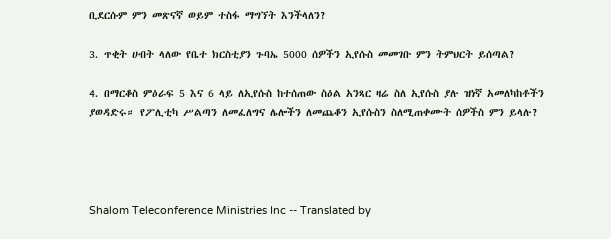ቢደርሱም ምን መጽናኛ ወይም ተስፋ ማግኘት እንችላለን?

3. ጥቂት ሀብት ላለው የቤተ ክርስቲያን ጉባኤ 5000 ሰዎችን ኢየሱስ መመገቡ ምን ትምህርት ይሰጣል?

4. በማርቆስ ምዕራፍ 5 እና 6 ላይ ለኢየሱስ ከተሰጠው ስዕል አንጻር ዛሬ ስለ ኢየሱስ ያሉ ዝነኛ አመለካከቶችን ያወዳድሩ። የፖሊቲካ ሥልጣን ለመፈለግና ሌሎችን ለመጨቆን ኢየሱስን ስለሚጠቀሙት ሰዎችስ ምን ይላሉ?




Shalom Teleconference Ministries Inc -- Translated by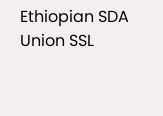Ethiopian SDA Union SSL